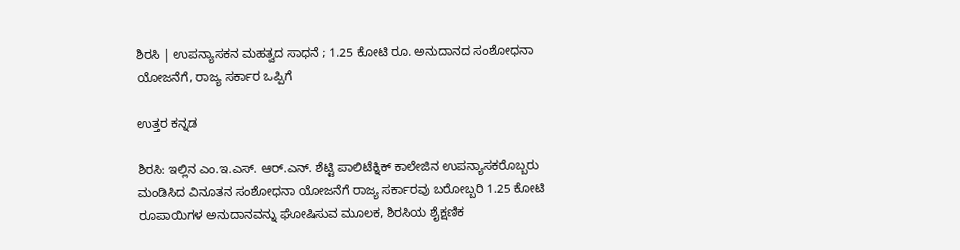ಶಿರಸಿ | ಉಪನ್ಯಾಸಕನ ಮಹತ್ವದ ಸಾಧನೆ ; 1.25 ಕೋಟಿ ರೂ. ಅನುದಾನದ ಸಂಶೋಧನಾ ಯೋಜನೆಗೆ, ರಾಜ್ಯ ಸರ್ಕಾರ ಒಪ್ಪಿಗೆ

ಉತ್ತರ ಕನ್ನಡ

ಶಿರಸಿ: ಇಲ್ಲಿನ ಎಂ.ಇ.ಎಸ್. ಆರ್.ಎನ್. ಶೆಟ್ಟಿ ಪಾಲಿಟೆಕ್ನಿಕ್ ಕಾಲೇಜಿನ ಉಪನ್ಯಾಸಕರೊಬ್ಬರು ಮಂಡಿಸಿದ ವಿನೂತನ ಸಂಶೋಧನಾ ಯೋಜನೆಗೆ ರಾಜ್ಯ ಸರ್ಕಾರವು ಬರೋಬ್ಬರಿ 1.25 ಕೋಟಿ ರೂಪಾಯಿಗಳ ಅನುದಾನವನ್ನು ಘೋಷಿಸುವ ಮೂಲಕ, ಶಿರಸಿಯ ಶೈಕ್ಷಣಿಕ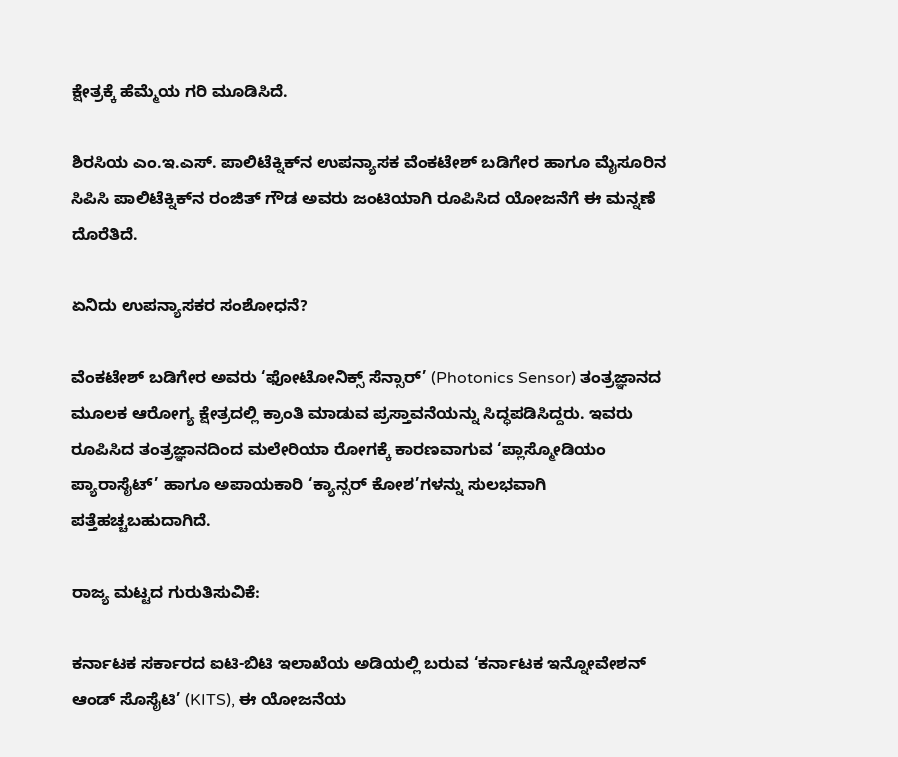ಕ್ಷೇತ್ರಕ್ಕೆ ಹೆಮ್ಮೆಯ ಗರಿ ಮೂಡಿಸಿದೆ.

ಶಿರಸಿಯ ಎಂ.ಇ.ಎಸ್. ಪಾಲಿಟೆಕ್ನಿಕ್‌ನ ಉಪನ್ಯಾಸಕ ವೆಂಕಟೇಶ್ ಬಡಿಗೇರ ಹಾಗೂ ಮೈಸೂರಿನ ಸಿಪಿಸಿ ಪಾಲಿಟೆಕ್ನಿಕ್‌ನ ರಂಜಿತ್ ಗೌಡ ಅವರು ಜಂಟಿಯಾಗಿ ರೂಪಿಸಿದ ಯೋಜನೆಗೆ ಈ ಮನ್ನಣೆ ದೊರೆತಿದೆ.

ಏನಿದು ಉಪನ್ಯಾಸಕರ ಸಂಶೋಧನೆ?

ವೆಂಕಟೇಶ್ ಬಡಿಗೇರ ಅವರು ‘ಫೋಟೋನಿಕ್ಸ್ ಸೆನ್ಸಾರ್’ (Photonics Sensor) ತಂತ್ರಜ್ಞಾನದ ಮೂಲಕ ಆರೋಗ್ಯ ಕ್ಷೇತ್ರದಲ್ಲಿ ಕ್ರಾಂತಿ ಮಾಡುವ ಪ್ರಸ್ತಾವನೆಯನ್ನು ಸಿದ್ಧಪಡಿಸಿದ್ದರು. ಇವರು ರೂಪಿಸಿದ ತಂತ್ರಜ್ಞಾನದಿಂದ ಮಲೇರಿಯಾ ರೋಗಕ್ಕೆ ಕಾರಣವಾಗುವ ‘ಪ್ಲಾಸ್ಮೋಡಿಯಂ ಪ್ಯಾರಾಸೈಟ್’ ಹಾಗೂ ಅಪಾಯಕಾರಿ ‘ಕ್ಯಾನ್ಸರ್ ಕೋಶ’ಗಳನ್ನು ಸುಲಭವಾಗಿ ಪತ್ತೆಹಚ್ಚಬಹುದಾಗಿದೆ.

ರಾಜ್ಯ ಮಟ್ಟದ ಗುರುತಿಸುವಿಕೆ:

ಕರ್ನಾಟಕ ಸರ್ಕಾರದ ಐಟಿ-ಬಿಟಿ ಇಲಾಖೆಯ ಅಡಿಯಲ್ಲಿ ಬರುವ ‘ಕರ್ನಾಟಕ ಇನ್ನೋವೇಶನ್ ಆಂಡ್ ಸೊಸೈಟಿ’ (KITS), ಈ ಯೋಜನೆಯ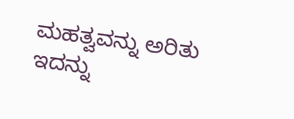ಮಹತ್ವವನ್ನು ಅರಿತು ಇದನ್ನು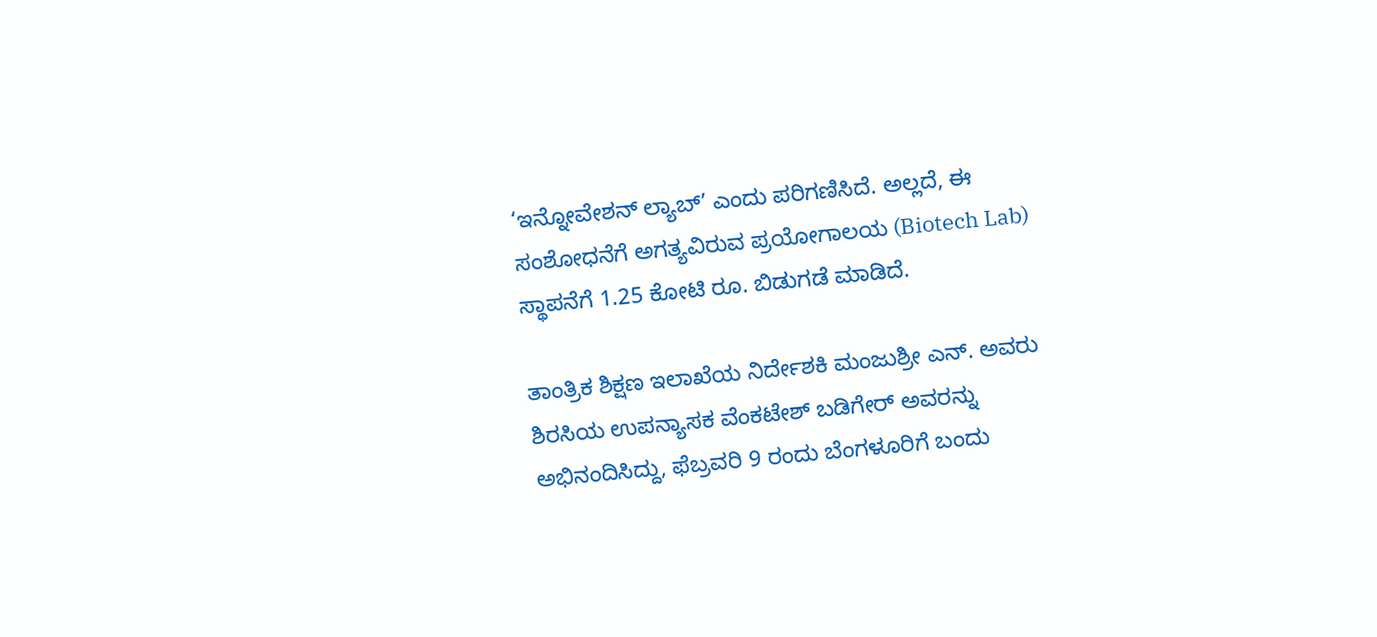‘ಇನ್ನೋವೇಶನ್ ಲ್ಯಾಬ್’ ಎಂದು ಪರಿಗಣಿಸಿದೆ. ಅಲ್ಲದೆ, ಈ ಸಂಶೋಧನೆಗೆ ಅಗತ್ಯವಿರುವ ಪ್ರಯೋಗಾಲಯ (Biotech Lab) ಸ್ಥಾಪನೆಗೆ 1.25 ಕೋಟಿ ರೂ. ಬಿಡುಗಡೆ ಮಾಡಿದೆ.

ತಾಂತ್ರಿಕ ಶಿಕ್ಷಣ ಇಲಾಖೆಯ ನಿರ್ದೇಶಕಿ ಮಂಜುಶ್ರೀ ಎನ್. ಅವರು ಶಿರಸಿಯ ಉಪನ್ಯಾಸಕ ವೆಂಕಟೇಶ್ ಬಡಿಗೇರ್ ಅವರನ್ನು ಅಭಿನಂದಿಸಿದ್ದು, ಫೆಬ್ರವರಿ 9 ರಂದು ಬೆಂಗಳೂರಿಗೆ ಬಂದು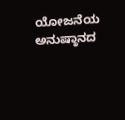ಯೋಜನೆಯ ಅನುಷ್ಠಾನದ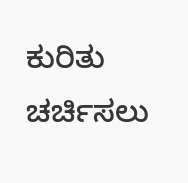ಕುರಿತು ಚರ್ಚಿಸಲು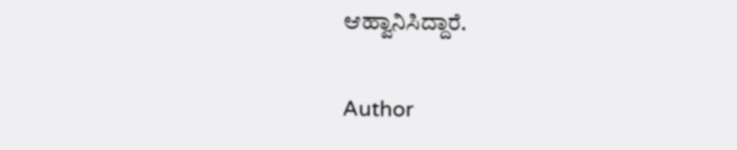ಆಹ್ವಾನಿಸಿದ್ದಾರೆ.

Author